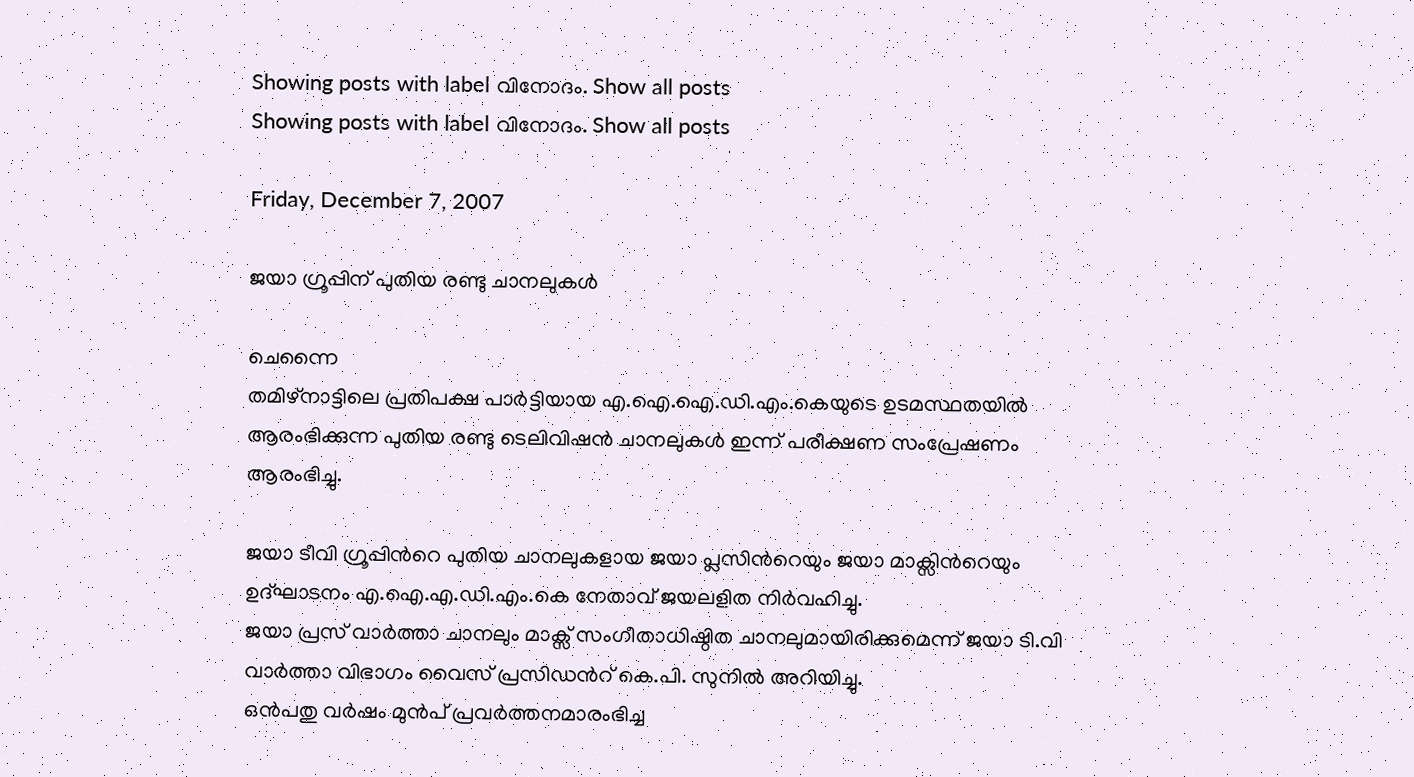Showing posts with label വിനോദം. Show all posts
Showing posts with label വിനോദം. Show all posts

Friday, December 7, 2007

ജയാ ഗ്രൂപ്പിന് പുതിയ രണ്ടു ചാനലുകള്‍

ചെന്നൈ
തമിഴ്നാട്ടിലെ പ്രതിപക്ഷ പാര്‍ട്ടിയായ എ.ഐ.ഐ.ഡി.എം.കെയുടെ ഉടമസ്ഥതയില്‍ ആരംഭിക്കുന്ന പുതിയ രണ്ടു ടെലിവിഷന്‍ ചാനലുകള്‍ ഇന്ന് പരീക്ഷണ സംപ്രേഷണം ആരംഭിച്ചു.

ജയാ ടീവി ഗ്രൂപ്പിന്‍റെ പുതിയ ചാനലുകളായ ജയാ പ്ലസിന്‍റെയും ജയാ മാക്സിന്‍റെയും ഉദ്ഘാടനം എ.ഐ.എ.ഡി.എം.കെ നേതാവ് ജയലളിത നിര്‍വഹിച്ചു.
ജയാ പ്രസ് വാര്‍ത്താ ചാനലും മാക്സ് സംഗീതാധിഷ്ഠിത ചാനലുമായിരിക്കുമെന്ന് ജയാ ടി.വി വാര്‍ത്താ വിഭാഗം വൈസ് പ്രസിഡന്‍റ് കെ.പി. സുനില്‍ അറിയിച്ചു.
ഒന്‍പതു വര്‍ഷം മുന്‍പ് പ്രവര്‍ത്തനമാരംഭിച്ച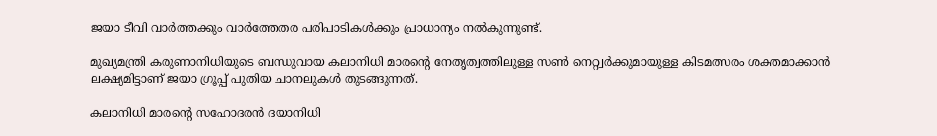ജയാ ടീവി വാര്‍ത്തക്കും വാര്‍ത്തേതര പരിപാടികള്‍ക്കും പ്രാധാന്യം നല്‍കുന്നുണ്ട്.

മുഖ്യമന്ത്രി കരുണാനിധിയുടെ ബന്ധുവായ കലാനിധി മാരന്‍റെ നേതൃത്വത്തിലുള്ള സണ്‍ നെറ്റ്വര്‍ക്കുമായുള്ള കിടമത്സരം ശക്തമാക്കാന്‍ ലക്ഷ്യമിട്ടാണ് ജയാ ഗ്രൂപ്പ് പുതിയ ചാനലുകള്‍ തുടങ്ങുന്നത്.

കലാനിധി മാരന്‍റെ സഹോദരന്‍ ദയാനിധി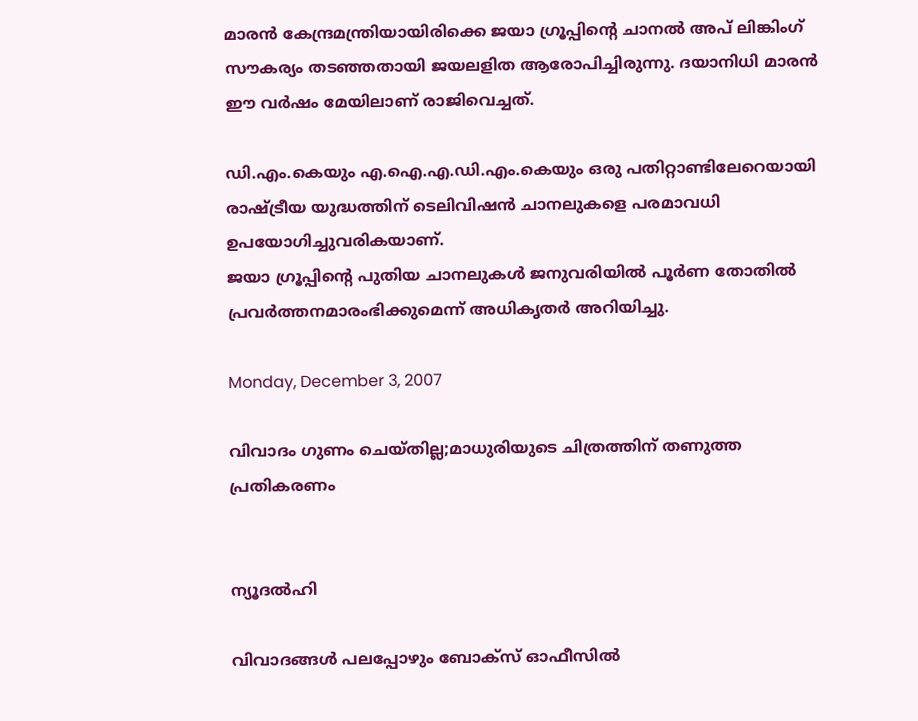മാരന്‍ കേന്ദ്രമന്ത്രിയായിരിക്കെ ജയാ ഗ്രൂപ്പിന്‍റെ ചാനല്‍ അപ് ലിങ്കിംഗ് സൗകര്യം തടഞ്ഞതായി ജയലളിത ആരോപിച്ചിരുന്നു. ദയാനിധി മാരന്‍ ഈ വര്‍ഷം മേയിലാണ് രാജിവെച്ചത്.

ഡി.എം.കെയും എ.ഐ.എ.ഡി.എം.കെയും ഒരു പതിറ്റാണ്ടിലേറെയായി രാഷ്ട്രീയ യുദ്ധത്തിന് ടെലിവിഷന്‍ ചാനലുകളെ പരമാവധി ഉപയോഗിച്ചുവരികയാണ്.
ജയാ ഗ്രൂപ്പിന്‍റെ പുതിയ ചാനലുകള്‍ ജനുവരിയില്‍ പൂര്‍ണ തോതില്‍ പ്രവര്‍ത്തനമാരംഭിക്കുമെന്ന് അധികൃതര്‍ അറിയിച്ചു.

Monday, December 3, 2007

വിവാദം ഗുണം ചെയ്തില്ല;മാധുരിയുടെ ചിത്രത്തിന് തണുത്ത പ്രതികരണം


ന്യൂദല്‍ഹി

വിവാദങ്ങള്‍ പലപ്പോഴും ബോക്സ് ഓഫീസില്‍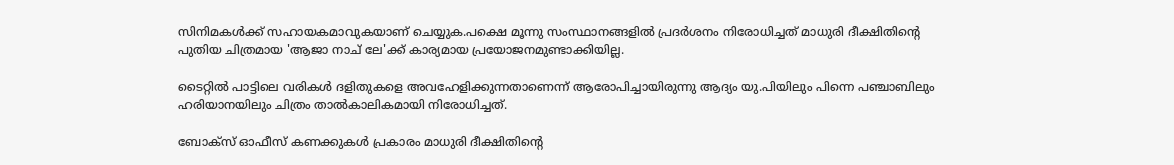സിനിമകള്‍ക്ക് സഹായകമാവുകയാണ് ചെയ്യുക.പക്ഷെ മൂന്നു സംസ്ഥാനങ്ങളില്‍ പ്രദര്‍ശനം നിരോധിച്ചത് മാധുരി ദീക്ഷിതിന്‍റെ പുതിയ ചിത്രമായ 'ആജാ നാച് ലേ'ക്ക് കാര്യമായ പ്രയോജനമുണ്ടാക്കിയില്ല.

ടൈറ്റില്‍ പാട്ടിലെ വരികള്‍ ദളിതുകളെ അവഹേളിക്കുന്നതാണെന്ന് ആരോപിച്ചായിരുന്നു ആദ്യം യു.പിയിലും പിന്നെ പഞ്ചാബിലും ഹരിയാനയിലും ചിത്രം താല്‍കാലികമായി നിരോധിച്ചത്.

ബോക്സ് ഓഫീസ് കണക്കുകള്‍ പ്രകാരം മാധുരി ദീക്ഷിതിന്‍റെ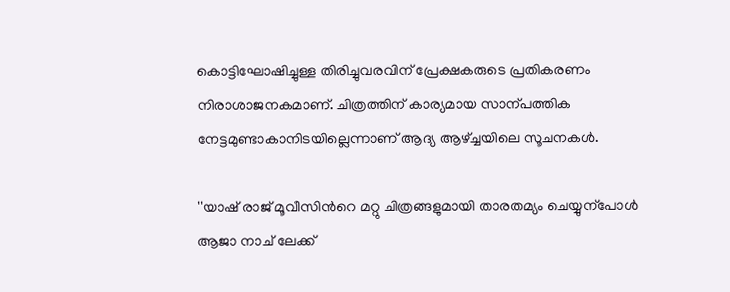കൊട്ടിഘോഷിച്ചുള്ള തിരിച്ചുവരവിന് പ്രേക്ഷകരുടെ പ്രതികരണം നിരാശാജനകമാണ്. ചിത്രത്തിന് കാര്യമായ സാന്പത്തിക നേട്ടമുണ്ടാകാനിടയില്ലെന്നാണ് ആദ്യ ആഴ്ച്ചയിലെ സൂചനകള്‍.

''യാഷ് രാജ് മൂവീസിന്‍റെ മറ്റു ചിത്രങ്ങളുമായി താരതമ്യം ചെയ്യുന്പോള്‍ ആജാ നാച് ലേക്ക്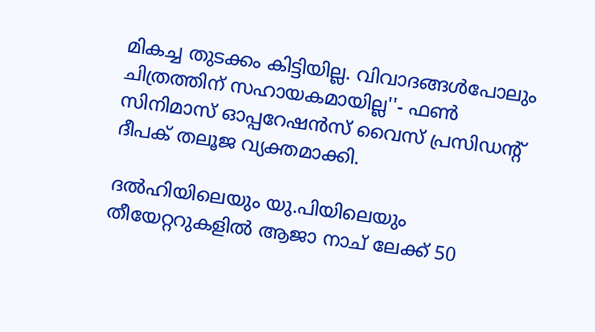മികച്ച തുടക്കം കിട്ടിയില്ല. വിവാദങ്ങള്‍പോലും ചിത്രത്തിന് സഹായകമായില്ല''- ഫണ്‍ സിനിമാസ് ഓപ്പറേഷന്‍സ് വൈസ് പ്രസിഡന്‍റ് ദീപക് തലൂജ വ്യക്തമാക്കി.

ദല്‍ഹിയിലെയും യു.പിയിലെയും തീയേറ്ററുകളില്‍ ആജാ നാച് ലേക്ക് 50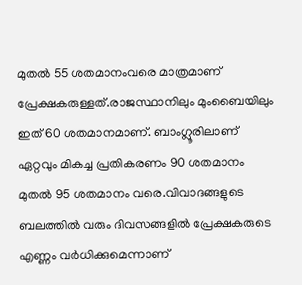മുതല്‍ 55 ശതമാനംവരെ മാത്രമാണ് പ്രേക്ഷകരുള്ളത്.രാജസ്ഥാനിലും മുംബൈയിലും ഇത് 60 ശതമാനമാണ്. ബാംഗ്ലൂരിലാണ് ഏറ്റവും മികച്ച പ്രതികരണം 90 ശതമാനം മുതല്‍ 95 ശതമാനം വരെ.വിവാദങ്ങളുടെ ബലത്തില്‍ വരും ദിവസങ്ങളില്‍ പ്രേക്ഷകരുടെ എണ്ണം വര്‍ധിക്കുമെന്നാണ്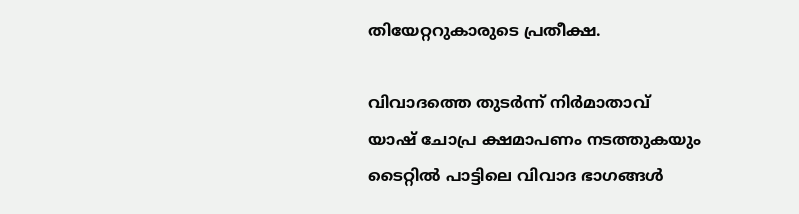തിയേറ്ററുകാരുടെ പ്രതീക്ഷ.

വിവാദത്തെ തുടര്‍ന്ന് നിര്‍മാതാവ് യാഷ് ചോപ്ര ക്ഷമാപണം നടത്തുകയും ടൈറ്റില്‍ പാട്ടിലെ വിവാദ ഭാഗങ്ങള്‍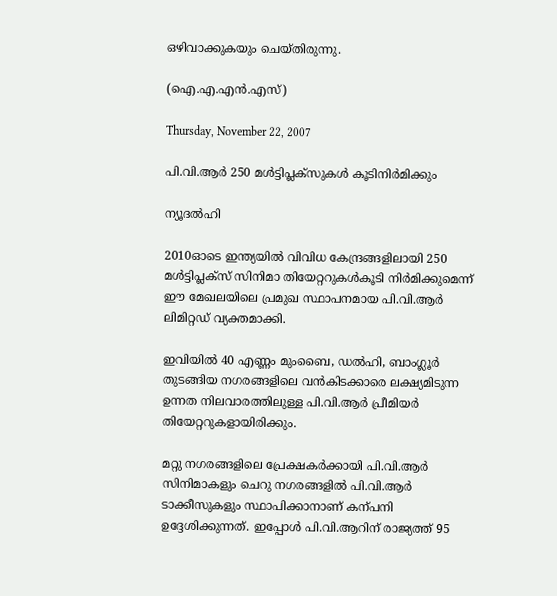ഒഴിവാക്കുകയും ചെയ്തിരുന്നു.

(ഐ.എ.എന്‍.എസ്)

Thursday, November 22, 2007

പി.വി.ആര്‍ 250 മള്‍ട്ടിപ്ലക്സുകള്‍ കൂടിനിര്‍മിക്കും

ന്യൂദല്‍ഹി

2010ഓടെ ഇന്ത്യയില്‍ വിവിധ കേന്ദ്രങ്ങളിലായി 250 മള്‍ട്ടിപ്ലക്സ് സിനിമാ തിയേറ്ററുകള്‍കൂടി നിര്‍മിക്കുമെന്ന് ഈ മേഖലയിലെ പ്രമുഖ സ്ഥാപനമായ പി.വി.ആര്‍ ലിമിറ്റഡ് വ്യക്തമാക്കി.

ഇവിയില്‍ 40 എണ്ണം മുംബൈ, ഡല്‍ഹി, ബാംഗ്ലൂര്‍ തുടങ്ങിയ നഗരങ്ങളിലെ വന്‍കിടക്കാരെ ലക്ഷ്യമിടുന്ന ഉന്നത നിലവാരത്തിലുള്ള പി.വി.ആര്‍ പ്രീമിയര്‍ തിയേറ്ററുകളായിരിക്കും.

മറ്റു നഗരങ്ങളിലെ പ്രേക്ഷകര്‍ക്കായി പി.വി.ആര്‍ സിനിമാകളും ചെറു നഗരങ്ങളില്‍ പി.വി.ആര്‍ ടാക്കീസുകളും സ്ഥാപിക്കാനാണ് കന്പനി ഉദ്ദേശിക്കുന്നത്. ഇപ്പോള്‍ പി.വി.ആറിന് രാജ്യത്ത് 95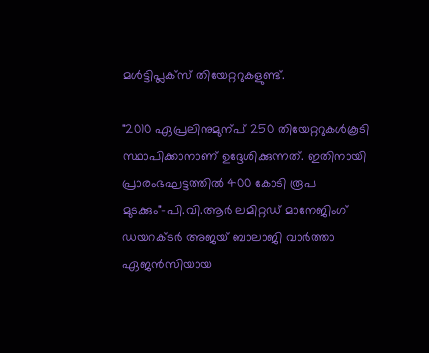മള്‍ട്ടിപ്ലക്സ് തിയേറ്ററുകളുണ്ട്.

"2010 ഏപ്രലിനുമുന്പ് 250 തിയേറ്ററുകള്‍കൂടി സ്ഥാപിക്കാനാണ് ഉദ്ദേശിക്കുന്നത്. ഇതിനായി പ്രാരംഭഘട്ടത്തില്‍ 400 കോടി രൂപ മുടക്കും"-പി.വി.ആര്‍ ലമിറ്റ‍ഡ് മാനേജിംഗ് ഡയറക്ടര്‍ അജയ് ബാലാജി വാര്‍ത്താ ഏജന്‍സിയായ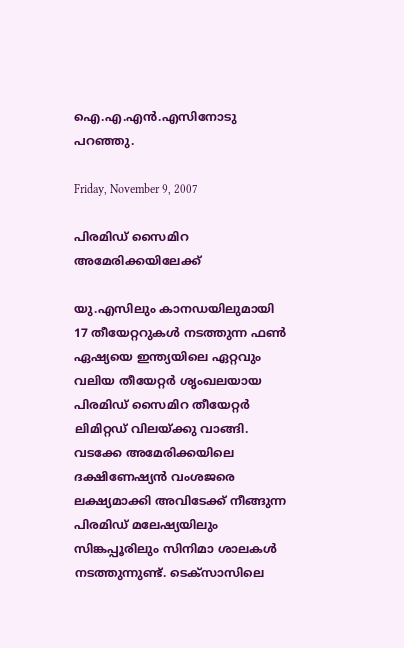ഐ.എ.എന്‍.എസിനോടു പറഞ്ഞു.

Friday, November 9, 2007

പിരമിഡ് സൈമിറ അമേരിക്കയിലേക്ക്

യു.എസിലും കാനഡയിലുമായി 17 തീയേറ്ററുകള്‍ നടത്തുന്ന ഫണ്‍ ഏഷ്യയെ ഇന്ത്യയിലെ ഏറ്റവും വലിയ തീയേറ്റര്‍ ശൃംഖലയായ പിരമിഡ് സൈമിറ തീയേറ്റര്‍ ലിമിറ്റഡ് വിലയ്ക്കു വാങ്ങി. വടക്കേ അമേരിക്കയിലെ ദക്ഷിണേഷ്യന്‍ വംശജരെ ലക്ഷ്യമാക്കി അവിടേക്ക് നീങ്ങുന്ന പിരമിഡ് മലേഷ്യയിലും സിങ്കപ്പൂരിലും സിനിമാ ശാലകള്‍ നടത്തുന്നുണ്ട്. ടെക്സാസിലെ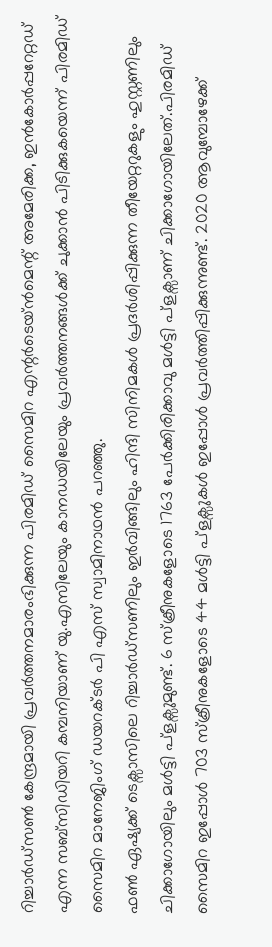റിച്ചാര്‍ഡ്സണ്‍ കേന്ദ്രമായി പ്രവര്‍ത്തനമാരംഭിക്കുന്ന പിരമിഡ് സൈമിറ എന്റര്‍ടെയ്ന്‍മെന്റ് അമേരിക്ക, ഇന്‍‍കോര്‍പ്പറേറ്റഡ് എന്ന സബ്സിഡിയറി കമ്പനിയാണ് യു.എസിലേയും കാനഡയിലേയും പ്രവര്‍ത്തനങ്ങള്‍ക്ക് ചുക്കാന്‍ പിടിക്കുകയെന്ന് പിരമിഡ് സൈമിറ മാനേജിംഗ് ഡയറക്ടര്‍ പി എസ് സ്വാമിനാഥന്‍ പറഞ്ഞു.
ഫണ്‍ ഏഷ്യക്ക് ടെക്സാസിലെ റിച്ചാര്‍ഡ്സണിലും ഇര്‍വിങ്ങിലും ഹിന്ദി സിനിമകള്‍ പ്രദര്‍ശിപ്പിക്കുന്ന തീയേറ്ററുകളും ഹുസ്റ്റണിലും ചിക്കാഗോയിലും മള്‍ട്ടി പ്ളക്സുമുണ്ട്. 6 സ്ക്രീനുകളോടെ 1763 പേര്‍ക്കിരിക്കാവു മള്‍ട്ടി പ്ളക്സാണ് ചിക്കാഗോയിലേത്.പിരമിഡ് സൈമിറ ഇപ്പോള്‍ 703 സ്ക്രീനുകളോടെ 44 മള്‍ട്ടി പ്ളക്സുകള്‍ ഇപ്പോള്‍ പ്രവര്‍ത്തിപ്പിക്കുന്നുണ്ട്. 2020 ആവുമ്പോഴേക്ക്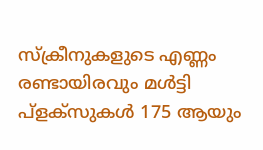സ്ക്രീനുകളുടെ എണ്ണം രണ്ടായിരവും മള്‍ട്ടി പ്ളക്സുകള്‍ 175 ആയും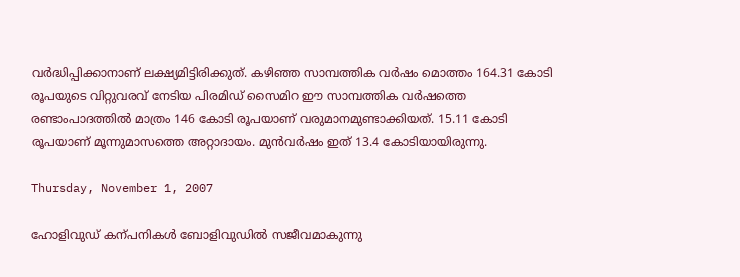വര്‍ദ്ധിപ്പിക്കാനാണ് ലക്ഷ്യമിട്ടിരിക്കുത്. കഴിഞ്ഞ സാമ്പത്തിക വര്‍ഷം മൊത്തം 164.31 കോടി രൂപയുടെ വിറ്റുവരവ് നേടിയ പിരമിഡ് സൈമിറ ഈ സാമ്പത്തിക വര്‍ഷത്തെ രണ്ടാംപാദത്തില്‍ മാത്രം 146 കോടി രൂപയാണ് വരുമാനമുണ്ടാക്കിയത്. 15.11 കോടി രൂപയാണ് മൂന്നുമാസത്തെ അറ്റാദായം. മുന്‍വര്‍ഷം ഇത് 13.4 കോടിയായിരുന്നു.

Thursday, November 1, 2007

ഹോളിവുഡ് കന്പനികള്‍ ബോളിവുഡില്‍ സജീവമാകുന്നു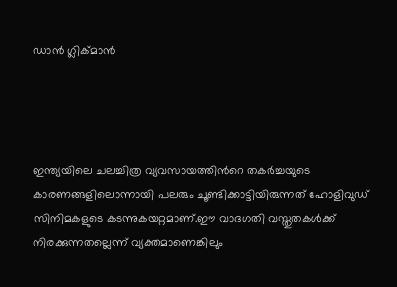ഡാന്‍ ഗ്ലിക്മാന്‍




ഇന്ത്യയിലെ ചലച്ചിത്ര വ്യവസായത്തിന്‍റെ തകര്‍ച്ചയുടെ കാരണങ്ങളിലൊന്നായി പലരും ചൂണ്ടിക്കാട്ടിയിരുന്നത് ഹോളിവുഡ് സിനിമകളുടെ കടന്നുകയറ്റമാണ്.ഈ വാദഗതി വസ്തുതകള്‍ക്ക് നിരക്കുന്നതല്ലെന്ന് വ്യക്തമാണെങ്കിലും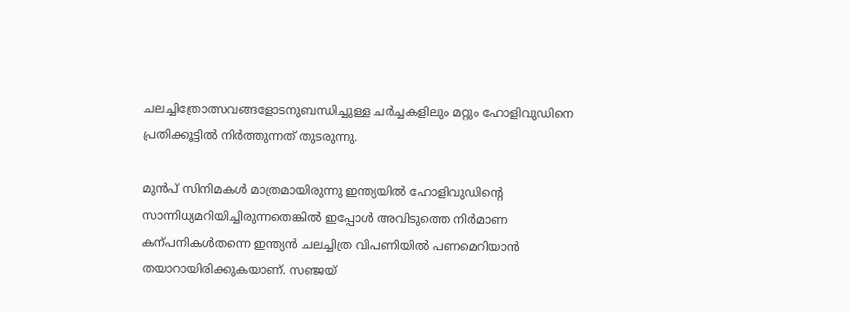ചലച്ചിത്രോത്സവങ്ങളോടനുബന്ധിച്ചുള്ള ചര്‍ച്ചകളിലും മറ്റും ഹോളിവുഡിനെ പ്രതിക്കൂട്ടില്‍ നിര്‍ത്തുന്നത് തുടരുന്നു.

മുന്‍പ് സിനിമകള്‍ മാത്രമായിരുന്നു ഇന്ത്യയില്‍ ഹോളിവുഡിന്‍റെ സാന്നിധ്യമറിയിച്ചിരുന്നതെങ്കില്‍ ഇപ്പോള്‍ അവിടുത്തെ നിര്‍മാണ കന്പനികള്‍തന്നെ ഇന്ത്യന്‍ ചലച്ചിത്ര വിപണിയില്‍ പണമെറിയാന്‍ തയാറായിരിക്കുകയാണ്. സഞ്ജയ്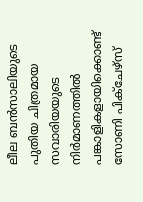ലീല ബന്‍സാലിയുടെ പുതിയ ചിത്രമായ സവാരിയയുടെ നിര്‍മാണത്തില്‍ പങ്കാളികളായിക്കൊണ്ട് സോണി പിക്ചേഴ്സ്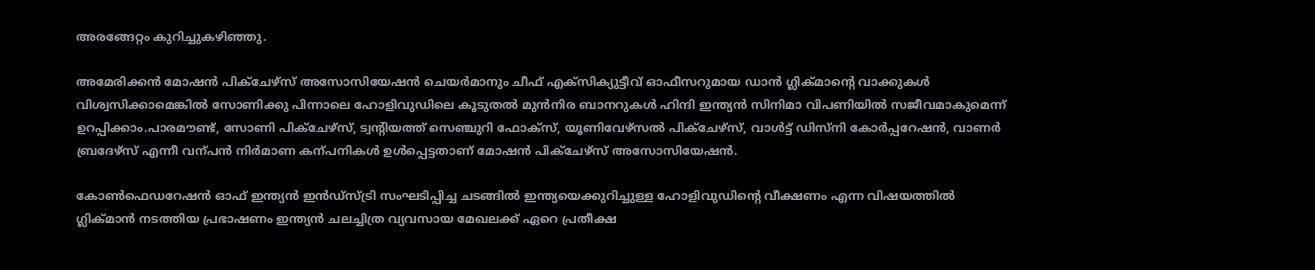അരങ്ങേറ്റം കുറിച്ചുകഴിഞ്ഞു.

അമേരിക്കന്‍ മോഷന്‍ പിക്ചേഴ്സ് അസോസിയേഷന്‍ ചെയര്‍മാനും ചീഫ് എക്സിക്യുട്ടീവ് ഓഫീസറുമായ ഡാന്‍ ഗ്ലിക്മാന്‍റെ വാക്കുകള്‍ വിശ്വസിക്കാമെങ്കില്‍ സോണിക്കു പിന്നാലെ ഹോളിവുഡിലെ കൂടുതല്‍ മുന്‍നിര ബാനറുകള്‍ ഹിന്ദി ഇന്ത്യന്‍ സിനിമാ വിപണിയില്‍ സജീവമാകുമെന്ന് ഉറപ്പിക്കാം.പാരമൗണ്ട്, സോണി പിക്ചേഴ്സ്, ട്വന്‍റിയത്ത് സെഞ്ചുറി ഫോക്സ്, യൂണിവേഴ്സല്‍ പിക്ചേഴ്സ്, വാള്‍ട്ട് ഡിസ്നി കോര്‍പ്പറേഷന്‍, വാണര്‍ ബ്രദേഴ്സ് എന്നീ വന്പന്‍ നിര്‍മാണ കന്പനികള്‍ ഉള്‍പ്പെട്ടതാണ് മോഷന്‍ പിക്ചേഴ്സ് അസോസിയേഷന്‍.

കോണ്‍ഫെഡറേഷന്‍ ഓഫ് ഇന്ത്യന്‍ ഇന്‍ഡ്സ്ട്രി സംഘടിപ്പിച്ച ചടങ്ങില്‍ ഇന്ത്യയെക്കുറിച്ചുള്ള ഹോളിവുഡിന്‍റെ വീക്ഷണം എന്ന വിഷയത്തില്‍ ഗ്ലിക്മാന്‍ നടത്തിയ പ്രഭാഷണം ഇന്ത്യന്‍ ചലച്ചിത്ര വ്യവസായ മേഖലക്ക് ഏറെ പ്രതീക്ഷ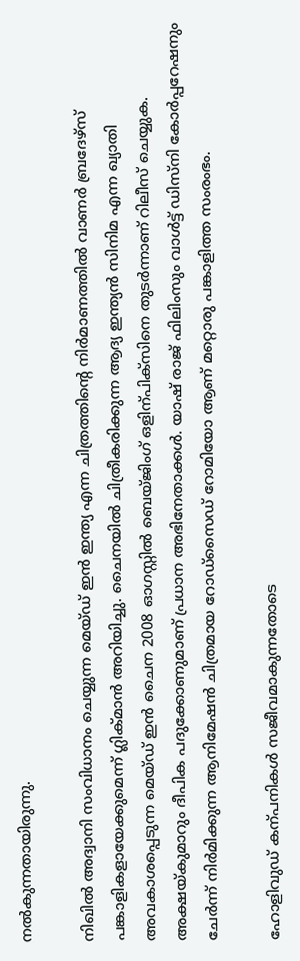നല്‍കുന്നതായിരുന്നു.

നിഖില്‍ അദ്വാനി സംവിധാനം ചെയ്യുന്ന മെയ്ഡ് ഇന്‍ ഇന്ത്യ എന്ന ചിത്രത്തിന്‍റെ നിര്‍മാണത്തില്‍ വാണര്‍ ബ്രദേഴ്സ് പങ്കാളികളായേക്കുമെന്ന് ഗ്ലിക്മാന്‍ അറിയിച്ചു. ചൈനയില്‍ ചിത്രീകരിക്കുന്ന ആദ്യ ഇന്ത്യന്‍ സിനിമ എന്ന ഖ്യാതി അവകാശപ്പെടുന്ന മെയ്ഡ് ഇന്‍ ചൈന 2008 ഓഗസ്റ്റില്‍ ബെയ്ജിംഗ് ഒളിന്പിക്സിനെ തുടര്‍ന്നാണ് റിലീസ് ചെയ്യുക. അക്ഷയ്കുമാറും ദീപിക പദുക്കോണുമാണ് പ്രധാന അഭിനേതാക്കള്‍. യാഷ് രാജ് ഫിലിംസും വാള്‍ട്ട് ഡിസ്നി കോര്‍പ്പറേഷനും ചേര്‍ന്ന് നിര്‍മിക്കുന്ന ആനിമേഷന്‍ ചിത്രമായ റോഡ്സൈഡ് റോമിയോ ആണ് മറ്റൊരു പങ്കാളിത്ത സംരംഭം.

ഹോളിവുഡ് കന്പനികള്‍ സജീവമാകുന്നതോടെ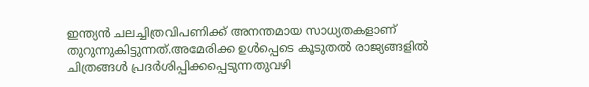ഇന്ത്യന്‍ ചലച്ചിത്രവിപണിക്ക് അനന്തമായ സാധ്യതകളാണ് തുറുന്നുകിട്ടുന്നത്.അമേരിക്ക ഉള്‍പ്പെടെ കൂടുതല്‍ രാജ്യങ്ങളില്‍ ചിത്രങ്ങള്‍ പ്രദര്‍ശിപ്പിക്കപ്പെടുന്നതുവഴി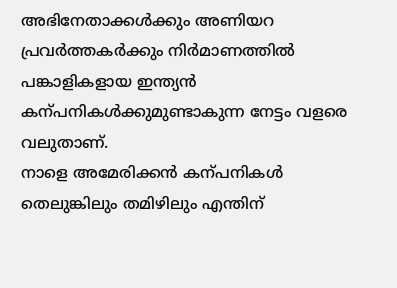അഭിനേതാക്കള്‍ക്കും അണിയറ പ്രവര്‍ത്തകര്‍ക്കും നിര്‍മാണത്തില്‍ പങ്കാളികളായ ഇന്ത്യന്‍ കന്പനികള്‍ക്കുമുണ്ടാകുന്ന നേട്ടം വളരെ വലുതാണ്.
നാളെ അമേരിക്കന്‍ കന്പനികള്‍ തെലുങ്കിലും തമിഴിലും എന്തിന്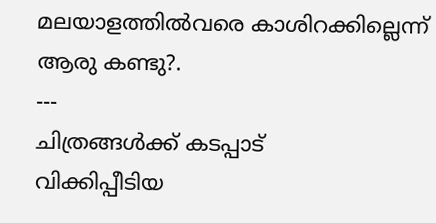മലയാളത്തില്‍വരെ കാശിറക്കില്ലെന്ന് ആരു കണ്ടു?.
---
ചിത്രങ്ങള്‍ക്ക് കടപ്പാട്
വിക്കിപ്പീടിയ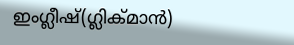ഇംഗ്ലീഷ്(ഗ്ലിക്മാന്‍)